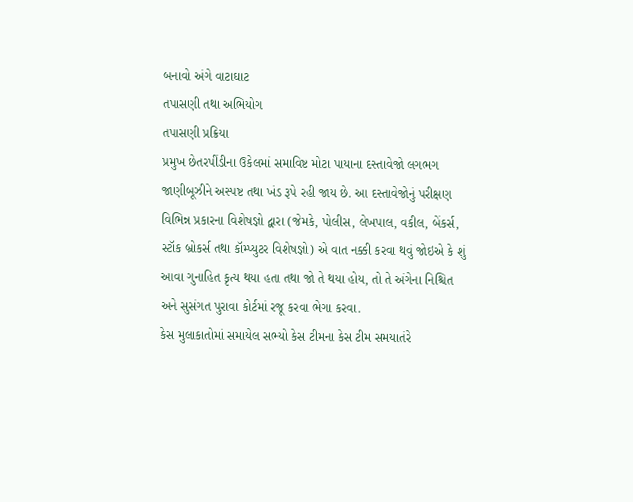બનાવો અંગે વાટાઘાટ
તપાસણી તથા અભિયોગ
તપાસણી પ્રક્રિયા
પ્રમુખ છેતરપીંડીના ઉકેલમાં સમાવિષ્ટ મોટા પાયાના દસ્તાવેજો લગભગ જાણીબૂઝીને અસ્પષ્ટ તથા ખંડ રૂપે રહી જાય છે. આ દસ્તાવેજોનું પરીક્ષણ વિભિન્ન પ્રકારના વિશેષજ્ઞો દ્વારા (જેમકે, પોલીસ, લેખપાલ, વકીલ, બેંકર્સ, સ્ટૉક બ્રોકર્સ તથા કૉમ્પ્યુટર વિશેષજ્ઞો) એ વાત નક્કી કરવા થવું જોઇએ કે શું આવા ગુનાહિત કૃત્ય થયા હતા તથા જો તે થયા હોય, તો તે અંગેના નિશ્ચિત અને સુસંગત પુરાવા કોર્ટમાં રજૂ કરવા ભેગા કરવા.
કેસ મુલાકાતોમાં સમાયેલ સભ્યો કેસ ટીમના કેસ ટીમ સમયાતંરે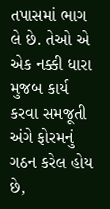તપાસમાં ભાગ લે છે. તેઓ એ એક નક્કી ધારા મુજબ કાર્ય કરવા સમજૂતી અંગે ફોરમનું ગઠન કરેલ હોય છે,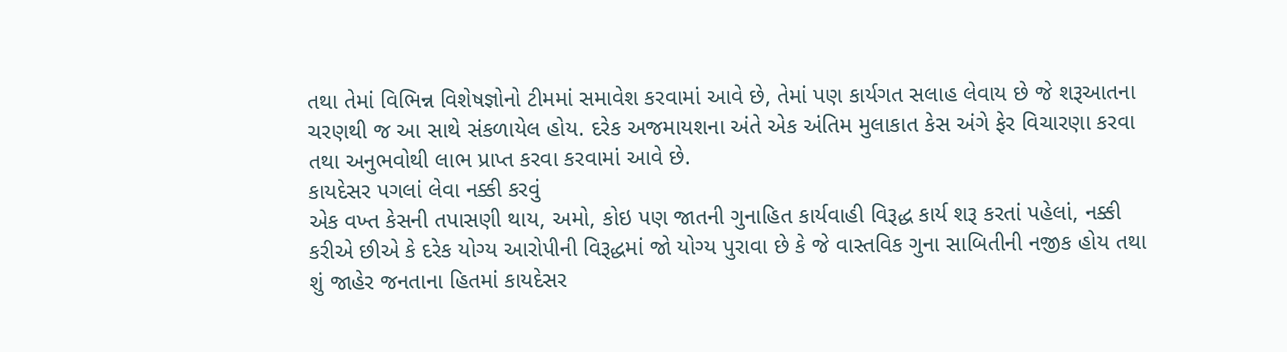તથા તેમાં વિભિન્ન વિશેષજ્ઞોનો ટીમમાં સમાવેશ કરવામાં આવે છે, તેમાં પણ કાર્યગત સલાહ લેવાય છે જે શરૂઆતના ચરણથી જ આ સાથે સંકળાયેલ હોય. દરેક અજમાયશના અંતે એક અંતિમ મુલાકાત કેસ અંગે ફેર વિચારણા કરવા તથા અનુભવોથી લાભ પ્રાપ્ત કરવા કરવામાં આવે છે.
કાયદેસર પગલાં લેવા નક્કી કરવું
એક વખ્ત કેસની તપાસણી થાય, અમો, કોઇ પણ જાતની ગુનાહિત કાર્યવાહી વિરૂદ્ધ કાર્ય શરૂ કરતાં પહેલાં, નક્કી કરીએ છીએ કે દરેક યોગ્ય આરોપીની વિરૂદ્ધમાં જો યોગ્ય પુરાવા છે કે જે વાસ્તવિક ગુના સાબિતીની નજીક હોય તથા શું જાહેર જનતાના હિતમાં કાયદેસર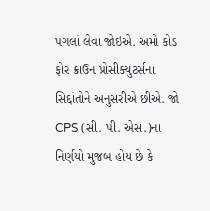પગલાં લેવા જોઇએ. અમો કોડ ફોર ક્રાઉન પ્રોસીક્યુટર્સના સિદ્દાંતોને અનુસરીએ છીએ. જો CPS (સી. પી. એસ.)ના નિર્ણયો મુજબ હોય છે કે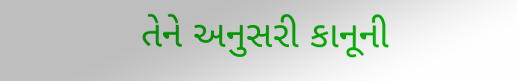તેને અનુસરી કાનૂની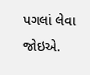પગલાં લેવા જોઇએ.